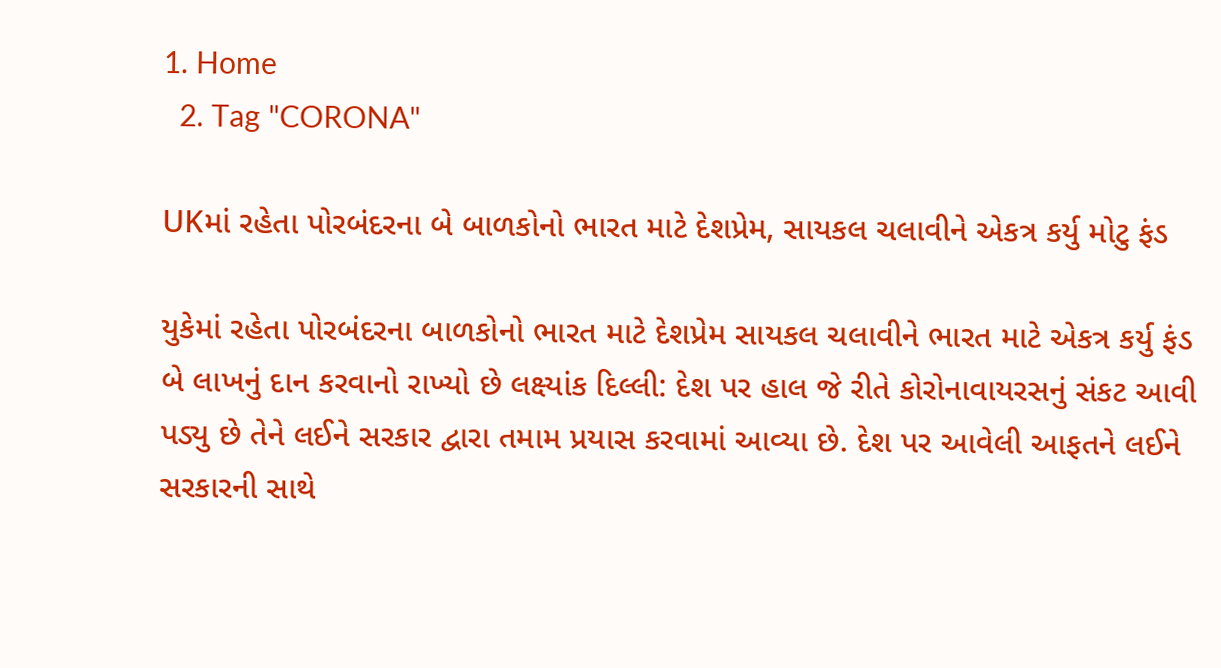1. Home
  2. Tag "CORONA"

UKમાં રહેતા પોરબંદરના બે બાળકોનો ભારત માટે દેશપ્રેમ, સાયકલ ચલાવીને એકત્ર કર્યુ મોટુ ફંડ

યુકેમાં રહેતા પોરબંદરના બાળકોનો ભારત માટે દેશપ્રેમ સાયકલ ચલાવીને ભારત માટે એકત્ર કર્યુ ફંડ બે લાખનું દાન કરવાનો રાખ્યો છે લક્ષ્યાંક દિલ્લી: દેશ પર હાલ જે રીતે કોરોનાવાયરસનું સંકટ આવી પડ્યુ છે તેને લઈને સરકાર દ્વારા તમામ પ્રયાસ કરવામાં આવ્યા છે. દેશ પર આવેલી આફતને લઈને સરકારની સાથે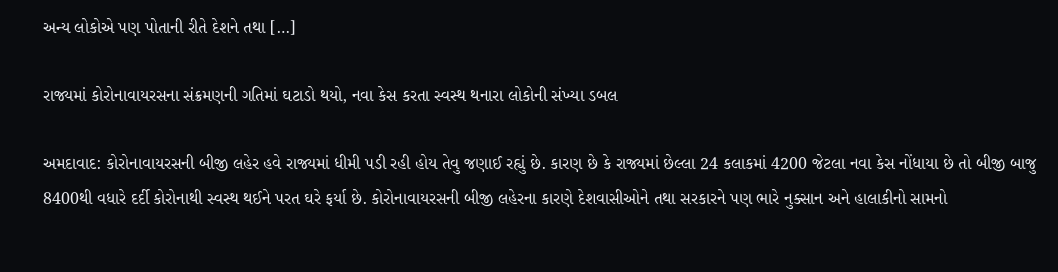અન્ય લોકોએ પણ પોતાની રીતે દેશને તથા […]

રાજ્યમાં કોરોનાવાયરસના સંક્રમણની ગતિમાં ઘટાડો થયો, નવા કેસ કરતા સ્વસ્થ થનારા લોકોની સંખ્યા ડબલ

અમદાવાદ: કોરોનાવાયરસની બીજી લહેર હવે રાજ્યમાં ધીમી પડી રહી હોય તેવુ જણાઈ રહ્યું છે. કારણ છે કે રાજ્યમાં છેલ્લા 24 કલાકમાં 4200 જેટલા નવા કેસ નોંધાયા છે તો બીજી બાજુ 8400થી વધારે દર્દી કોરોનાથી સ્વસ્થ થઈને પરત ઘરે ફર્યા છે. કોરોનાવાયરસની બીજી લહેરના કારણે દેશવાસીઓને તથા સરકારને પણ ભારે નુક્સાન અને હાલાકીનો સામનો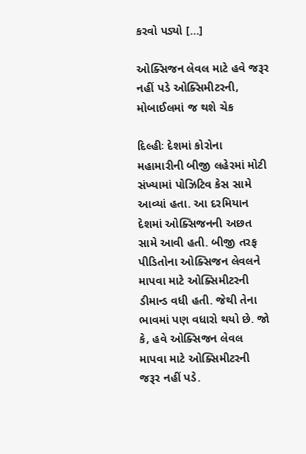કરવો પડ્યો […]

ઓક્સિજન લેવલ માટે હવે જરૂર નહીં પડે ઓક્સિમીટરની, મોબાઈલમાં જ થશે ચેક

દિલ્હીઃ દેશમાં કોરોના મહામારીની બીજી લહેરમાં મોટી સંખ્યામાં પોઝિટિવ કેસ સામે આવ્યાં હતા. આ દરમિયાન દેશમાં ઓક્સિજનની અછત સામે આવી હતી. બીજી તરફ પીડિતોના ઓક્સિજન લેવલને માપવા માટે ઓક્સિમીટરની ડીમાન્ડ વધી હતી. જેથી તેના ભાવમાં પણ વધારો થયો છે. જો કે, હવે ઓક્સિજન લેવલ માપવા માટે ઓક્સિમીટરની જરૂર નહીં પડે.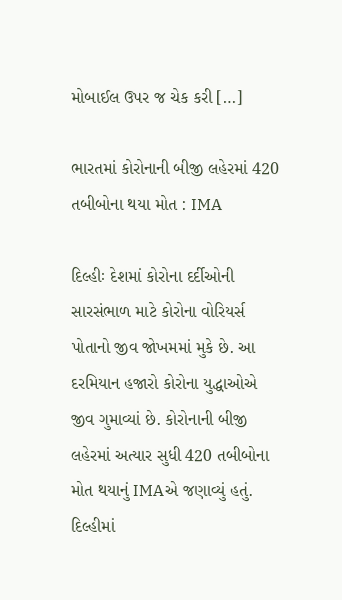મોબાઈલ ઉપર જ ચેક કરી […]

ભારતમાં કોરોનાની બીજી લહેરમાં 420 તબીબોના થયા મોત : IMA

દિલ્હીઃ દેશમાં કોરોના દર્દીઓની સારસંભાળ માટે કોરોના વોરિયર્સ પોતાનો જીવ જોખમમાં મુકે છે. આ દરમિયાન હજારો કોરોના યુદ્ધાઓએ જીવ ગુમાવ્યાં છે. કોરોનાની બીજી લહેરમાં અત્યાર સુધી 420 તબીબોના મોત થયાનું IMAએ જણાવ્યું હતું. દિલ્હીમાં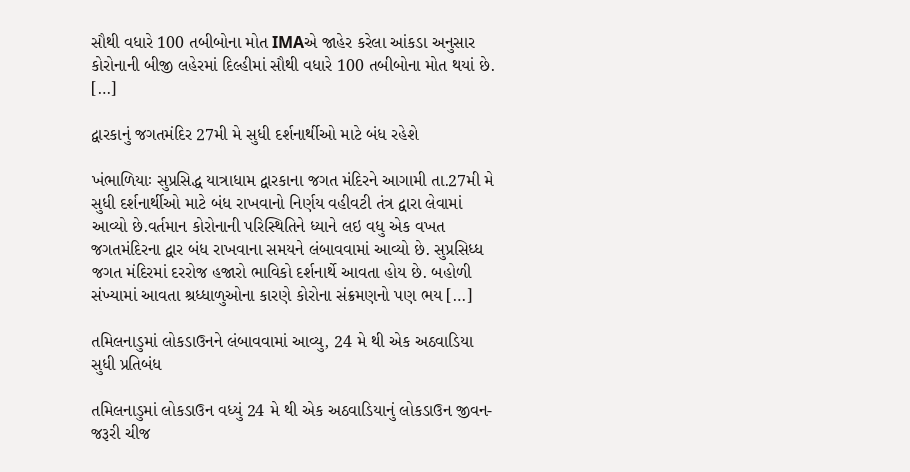સૌથી વધારે 100 તબીબોના મોત IMAએ જાહેર કરેલા આંકડા અનુસાર કોરોનાની બીજી લહેરમાં દિલ્હીમાં સૌથી વધારે 100 તબીબોના મોત થયાં છે. […]

દ્વારકાનું જગતમંદિર 27મી મે સુધી દર્શનાર્થીઓ માટે બંધ રહેશે

ખંભાળિયાઃ સુપ્રસિદ્ધ યાત્રાધામ દ્વારકાના જગત મંદિરને આગામી તા.27મી મે સુધી દર્શનાર્થીઓ માટે બંધ રાખવાનો નિર્ણય વહીવટી તંત્ર દ્વારા લેવામાં આવ્યો છે.વર્તમાન કોરોનાની પરિસ્થિતિને ધ્યાને લઇ વધુ એક વખત જગતમંદિરના દ્વાર બંધ રાખવાના સમયને લંબાવવામાં આવ્યો છે. સુપ્રસિધ્ધ જગત મંદિરમાં દરરોજ હજારો ભાવિકો દર્શનાર્થે આવતા હોય છે. બહોળી સંખ્યામાં આવતા શ્રધ્ધાળુઓના કારણે કોરોના સંક્રમણનો પણ ભય […]

તમિલનાડુમાં લોકડાઉનને લંબાવવામાં આવ્યુ, 24 મે થી એક અઠવાડિયા સુધી પ્રતિબંધ

તમિલનાડુમાં લોકડાઉન વધ્યું 24 મે થી એક અઠવાડિયાનું લોકડાઉન જીવન-જરૂરી ચીજ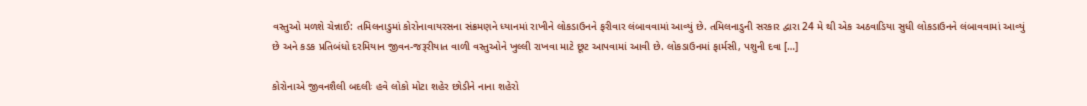વસ્તુઓ મળશે ચેન્નાઈ: તમિલનાડુમાં કોરોનાવાયરસના સંક્રમણને ધ્યાનમાં રાખીને લોકડાઉનને ફરીવાર લંબાવવામાં આવ્યું છે. તમિલનાડુની સરકાર દ્વારા 24 મે થી એક અઠવાડિયા સુધી લોકડાઉનને લંબાવવામાં આવ્યું છે અને કડક પ્રતિબંધો દરમિયાન જીવન-જરૂરીયાત વાળી વસ્તુઓને ખુલ્લી રાખવા માટે છૂટ આપવામાં આવી છે. લોકડાઉનમાં ફાર્મસી, પશુની દવા […]

કોરોનાએ જીવનશૈલી બદલીઃ હવે લોકો મોટા શહેર છોડીને નાના શહેરો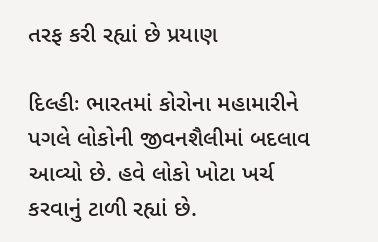તરફ કરી રહ્યાં છે પ્રયાણ

દિલ્હીઃ ભારતમાં કોરોના મહામારીને પગલે લોકોની જીવનશૈલીમાં બદલાવ આવ્યો છે. હવે લોકો ખોટા ખર્ચ કરવાનું ટાળી રહ્યાં છે.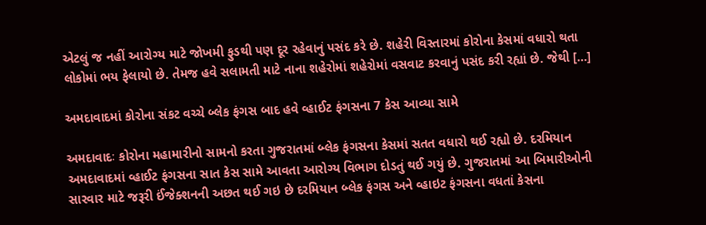એટલું જ નહીં આરોગ્ય માટે જોખમી ફુડથી પણ દૂર રહેવાનું પસંદ કરે છે. શહેરી વિસ્તારમાં કોરોના કેસમાં વધારો થતા લોકોમાં ભય ફેલાયો છે. તેમજ હવે સલામતી માટે નાના શહેરોમાં શહેરોમાં વસવાટ કરવાનું પસંદ કરી રહ્યાં છે. જેથી […]

અમદાવાદમાં કોરોના સંકટ વચ્ચે બ્લેક ફંગસ બાદ હવે વ્હાઈટ ફંગસના 7 કેસ આવ્યા સામે

અમદાવાદઃ કોરોના મહામારીનો સામનો કરતા ગુજરાતમાં બ્લેક ફંગસના કેસમાં સતત વધારો થઈ રહ્યો છે. દરમિયાન અમદાવાદમાં વ્હાઈટ ફંગસના સાત કેસ સામે આવતા આરોગ્ય વિભાગ દોડતું થઈ ગયું છે. ગુજરાતમાં આ બિમારીઓની સારવાર માટે જરૂરી ઈંજેક્શનની અછત થઈ ગઇ છે દરમિયાન બ્લેક ફંગસ અને વ્હાઇટ ફંગસના વધતાં કેસના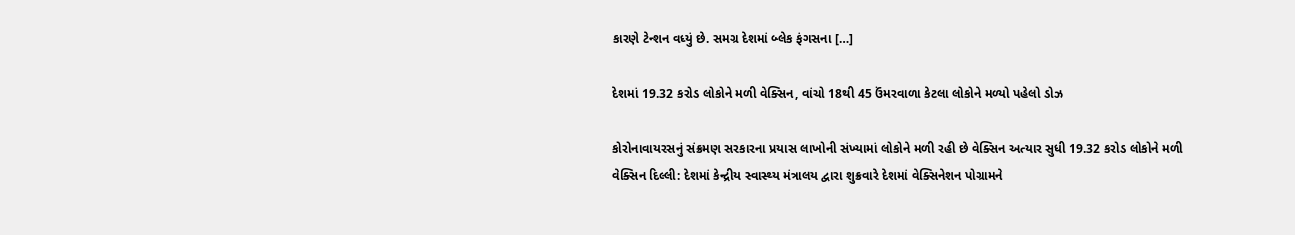કારણે ટેન્શન વધ્યું છે. સમગ્ર દેશમાં બ્લેક ફંગસના […]

દેશમાં 19.32 કરોડ લોકોને મળી વેક્સિન, વાંચો 18થી 45 ઉંમરવાળા કેટલા લોકોને મળ્યો પહેલો ડોઝ

કોરોનાવાયરસનું સંક્રમણ સરકારના પ્રયાસ લાખોની સંખ્યામાં લોકોને મળી રહી છે વેક્સિન અત્યાર સુધી 19.32 કરોડ લોકોને મળી વેક્સિન દિલ્લી: દેશમાં કેન્દ્રીય સ્વાસ્થ્ય મંત્રાલય દ્વારા શુક્રવારે દેશમાં વેક્સિનેશન પોગ્રામને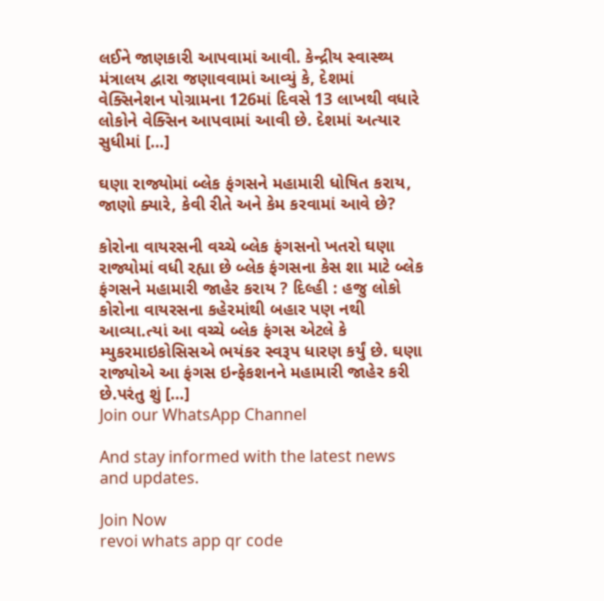લઈને જાણકારી આપવામાં આવી. કેન્દ્રીય સ્વાસ્થ્ય મંત્રાલય દ્વારા જણાવવામાં આવ્યું કે, દેશમાં વેક્સિનેશન પોગ્રામના 126માં દિવસે 13 લાખથી વધારે લોકોને વેક્સિન આપવામાં આવી છે. દેશમાં અત્યાર સુધીમાં […]

ઘણા રાજ્યોમાં બ્લેક ફંગસને મહામારી ધોષિત કરાય, જાણો ક્યારે, કેવી રીતે અને કેમ કરવામાં આવે છે?

કોરોના વાયરસની વચ્ચે બ્લેક ફંગસનો ખતરો ઘણા રાજ્યોમાં વધી રહ્યા છે બ્લેક ફંગસના કેસ શા માટે બ્લેક ફંગસને મહામારી જાહેર કરાય ? દિલ્હી : હજુ લોકો કોરોના વાયરસના કહેરમાંથી બહાર પણ નથી આવ્યા.ત્યાં આ વચ્ચે બ્લેક ફંગસ એટલે કે મ્યુકરમાઇકોસિસએ ભયંકર સ્વરૂપ ધારણ કર્યું છે. ઘણા રાજ્યોએ આ ફંગસ ઇન્ફેકશનને મહામારી જાહેર કરી છે.પરંતુ શું […]
Join our WhatsApp Channel

And stay informed with the latest news and updates.

Join Now
revoi whats app qr code